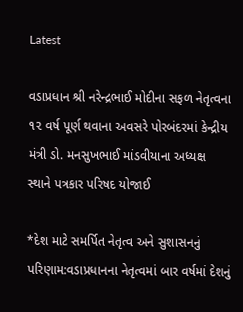Latest

વડાપ્રધાન શ્રી નરેન્દ્રભાઈ મોદીના સફળ નેતૃત્વના ૧૨ વર્ષ પૂર્ણ થવાના અવસરે પોરબંદરમાં કેન્દ્રીય મંત્રી ડો. મનસુખભાઈ માંડવીયાના અધ્યક્ષ સ્થાને પત્રકાર પરિષદ યોજાઈ

*દેશ માટે સમર્પિત નેતૃત્વ અને સુશાસનનું પરિણામ:વડાપ્રધાનના નેતૃત્વમાં બાર વર્ષમાં દેશનું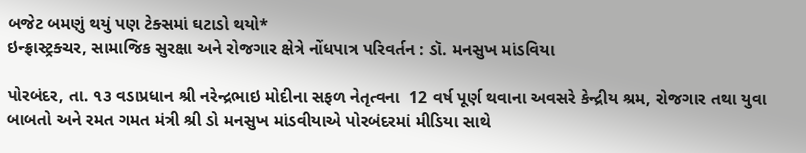બજેટ બમણું થયું પણ ટેક્સમાં ઘટાડો થયો*
ઇન્ફ્રાસ્ટ્રક્ચર, સામાજિક સુરક્ષા અને રોજગાર ક્ષેત્રે નોંધપાત્ર પરિવર્તન : ડૉ. મનસુખ માંડવિયા

પોરબંદર, તા. ૧૩ વડાપ્રધાન શ્રી નરેન્દ્રભાઇ મોદીના સફળ નેતૃત્વના  12 વર્ષ પૂર્ણ થવાના અવસરે કેન્દ્રીય શ્રમ, રોજગાર તથા યુવા બાબતો અને રમત ગમત મંત્રી શ્રી ડો મનસુખ માંડવીયાએ પોરબંદરમાં મીડિયા સાથે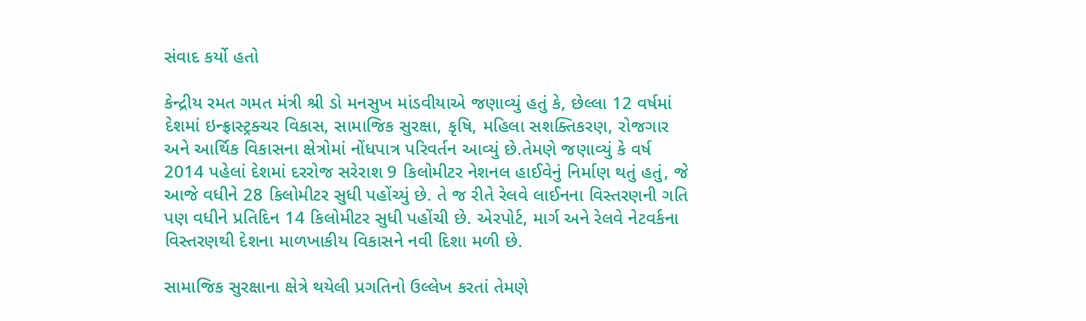સંવાદ કર્યો હતો

કેન્દ્રીય રમત ગમત મંત્રી શ્રી ડો મનસુખ માંડવીયાએ જણાવ્યું હતું કે, છેલ્લા 12 વર્ષમાં દેશમાં ઇન્ફ્રાસ્ટ્રક્ચર વિકાસ, સામાજિક સુરક્ષા, કૃષિ, મહિલા સશક્તિકરણ, રોજગાર અને આર્થિક વિકાસના ક્ષેત્રોમાં નોંધપાત્ર પરિવર્તન આવ્યું છે.તેમણે જણાવ્યું કે વર્ષ 2014 પહેલાં દેશમાં દરરોજ સરેરાશ 9 કિલોમીટર નેશનલ હાઈવેનું નિર્માણ થતું હતું, જે આજે વધીને 28 કિલોમીટર સુધી પહોંચ્યું છે. તે જ રીતે રેલવે લાઈનના વિસ્તરણની ગતિ પણ વધીને પ્રતિદિન 14 કિલોમીટર સુધી પહોંચી છે. એરપોર્ટ, માર્ગ અને રેલવે નેટવર્કના વિસ્તરણથી દેશના માળખાકીય વિકાસને નવી દિશા મળી છે.

સામાજિક સુરક્ષાના ક્ષેત્રે થયેલી પ્રગતિનો ઉલ્લેખ કરતાં તેમણે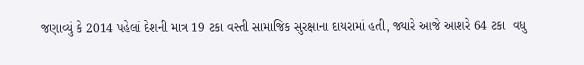જણાવ્યું કે 2014 પહેલાં દેશની માત્ર 19 ટકા વસ્તી સામાજિક સુરક્ષાના દાયરામાં હતી, જ્યારે આજે આશરે 64 ટકા  વધુ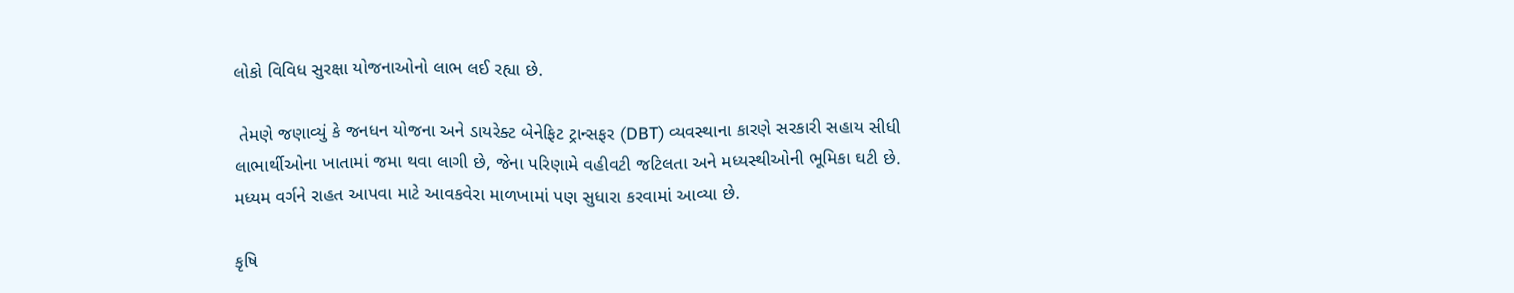લોકો વિવિધ સુરક્ષા યોજનાઓનો લાભ લઈ રહ્યા છે.

 તેમણે જણાવ્યું કે જનધન યોજના અને ડાયરેક્ટ બેનેફિટ ટ્રાન્સફર (DBT) વ્યવસ્થાના કારણે સરકારી સહાય સીધી લાભાર્થીઓના ખાતામાં જમા થવા લાગી છે, જેના પરિણામે વહીવટી જટિલતા અને મધ્યસ્થીઓની ભૂમિકા ઘટી છે. મધ્યમ વર્ગને રાહત આપવા માટે આવકવેરા માળખામાં પણ સુધારા કરવામાં આવ્યા છે.

કૃષિ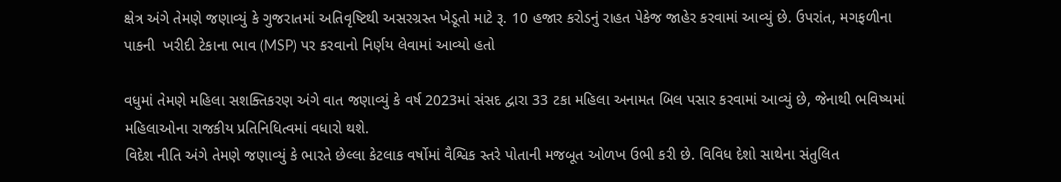ક્ષેત્ર અંગે તેમણે જણાવ્યું કે ગુજરાતમાં અતિવૃષ્ટિથી અસરગ્રસ્ત ખેડૂતો માટે રૂ. 10 હજાર કરોડનું રાહત પેકેજ જાહેર કરવામાં આવ્યું છે. ઉપરાંત, મગફળીના પાકની  ખરીદી ટેકાના ભાવ (MSP) પર કરવાનો નિર્ણય લેવામાં આવ્યો હતો

વધુમાં તેમણે મહિલા સશક્તિકરણ અંગે વાત જણાવ્યું કે વર્ષ 2023માં સંસદ દ્વારા 33 ટકા મહિલા અનામત બિલ પસાર કરવામાં આવ્યું છે, જેનાથી ભવિષ્યમાં મહિલાઓના રાજકીય પ્રતિનિધિત્વમાં વધારો થશે.
વિદેશ નીતિ અંગે તેમણે જણાવ્યું કે ભારતે છેલ્લા કેટલાક વર્ષોમાં વૈશ્વિક સ્તરે પોતાની મજબૂત ઓળખ ઉભી કરી છે. વિવિધ દેશો સાથેના સંતુલિત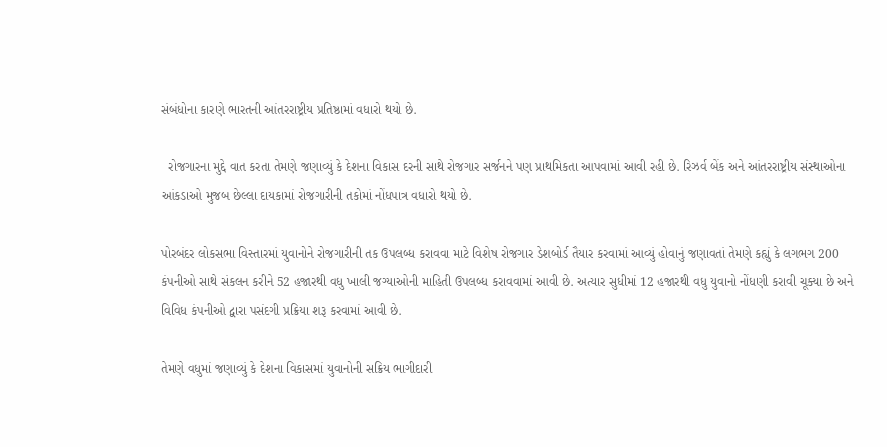સંબંધોના કારણે ભારતની આંતરરાષ્ટ્રીય પ્રતિષ્ઠામાં વધારો થયો છે.

  રોજગારના મુદ્દે વાત કરતા તેમણે જણાવ્યું કે દેશના વિકાસ દરની સાથે રોજગાર સર્જનને પણ પ્રાથમિકતા આપવામાં આવી રહી છે. રિઝર્વ બેંક અને આંતરરાષ્ટ્રીય સંસ્થાઓના આંકડાઓ મુજબ છેલ્લા દાયકામાં રોજગારીની તકોમાં નોંધપાત્ર વધારો થયો છે.

પોરબંદર લોકસભા વિસ્તારમાં યુવાનોને રોજગારીની તક ઉપલબ્ધ કરાવવા માટે વિશેષ રોજગાર ડેશબોર્ડ તૈયાર કરવામાં આવ્યું હોવાનું જણાવતાં તેમણે કહ્યું કે લગભગ 200 કંપનીઓ સાથે સંકલન કરીને 52 હજારથી વધુ ખાલી જગ્યાઓની માહિતી ઉપલબ્ધ કરાવવામાં આવી છે. અત્યાર સુધીમાં 12 હજારથી વધુ યુવાનો નોંધણી કરાવી ચૂક્યા છે અને વિવિધ કંપનીઓ દ્વારા પસંદગી પ્રક્રિયા શરૂ કરવામાં આવી છે.

તેમણે વધુમાં જણાવ્યું કે દેશના વિકાસમાં યુવાનોની સક્રિય ભાગીદારી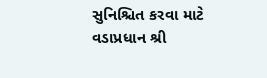સુનિશ્ચિત કરવા માટે વડાપ્રધાન શ્રી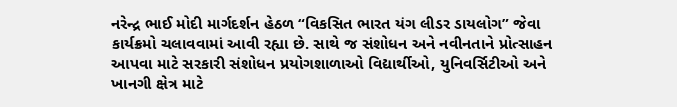નરેન્દ્ર ભાઈ મોદી માર્ગદર્શન હેઠળ “વિકસિત ભારત યંગ લીડર ડાયલોગ” જેવા કાર્યક્રમો ચલાવવામાં આવી રહ્યા છે. સાથે જ સંશોધન અને નવીનતાને પ્રોત્સાહન આપવા માટે સરકારી સંશોધન પ્રયોગશાળાઓ વિદ્યાર્થીઓ, યુનિવર્સિટીઓ અને ખાનગી ક્ષેત્ર માટે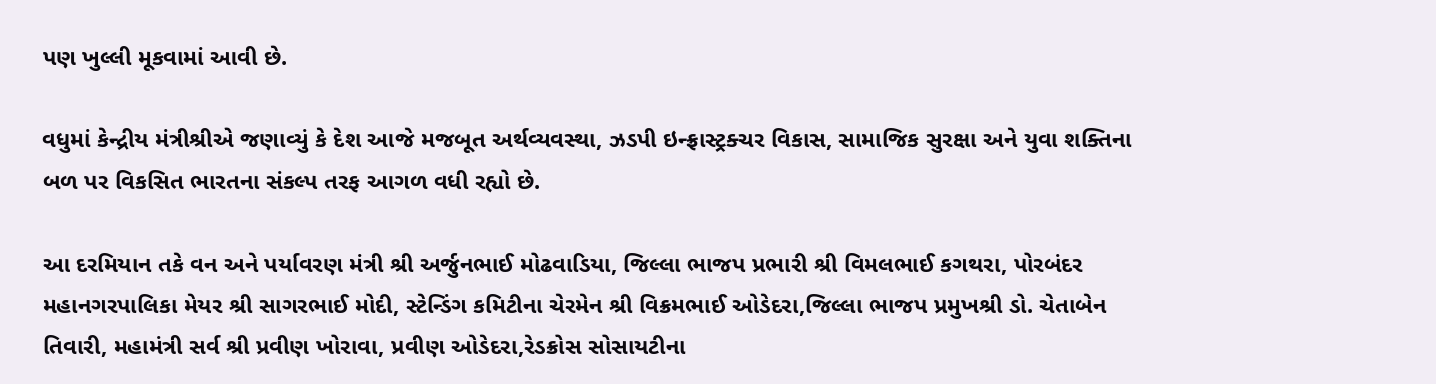પણ ખુલ્લી મૂકવામાં આવી છે.

વધુમાં કેન્દ્રીય મંત્રીશ્રીએ જણાવ્યું કે દેશ આજે મજબૂત અર્થવ્યવસ્થા, ઝડપી ઇન્ફ્રાસ્ટ્રક્ચર વિકાસ, સામાજિક સુરક્ષા અને યુવા શક્તિના બળ પર વિકસિત ભારતના સંકલ્પ તરફ આગળ વધી રહ્યો છે.

આ દરમિયાન તકે વન અને પર્યાવરણ મંત્રી શ્રી અર્જુનભાઈ મોઢવાડિયા, જિલ્લા ભાજપ પ્રભારી શ્રી વિમલભાઈ કગથરા, પોરબંદર મહાનગરપાલિકા મેયર શ્રી સાગરભાઈ મોદી, સ્ટેન્ડિંગ કમિટીના ચેરમેન શ્રી વિક્રમભાઈ ઓડેદરા,જિલ્લા ભાજપ પ્રમુખશ્રી ડો. ચેતાબેન તિવારી, મહામંત્રી સર્વ શ્રી પ્રવીણ ખોરાવા, પ્રવીણ ઓડેદરા,રેડક્રોસ સોસાયટીના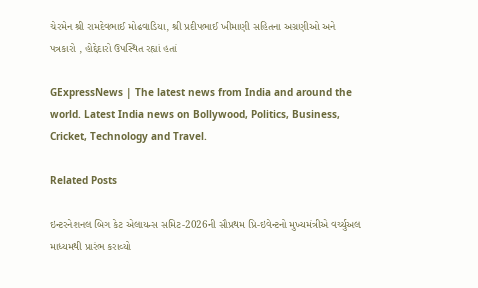ચેરમેન શ્રી રામદેવભાઈ મોઢવાડિયા, શ્રી પ્રદીપભાઈ ખીમાણી સહિતના અગ્રણીઓ અને પત્રકારો , હોદ્દેદારો ઉપસ્થિત રહ્યાં હતાં

GExpressNews | The latest news from India and around the world. Latest India news on Bollywood, Politics, Business, Cricket, Technology and Travel.

Related Posts

ઇન્ટરનેશનલ બિગ કેટ એલાયન્સ સમિટ-2026ની સૌપ્રથમ પ્રિ-ઇવેન્ટનો મુખ્યમંત્રીએ વર્ચ્યુઅલ માધ્યમથી પ્રારંભ કરાવ્યો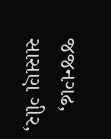જજનગઢ, સાસણ ગીર,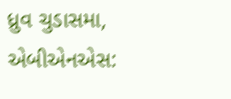ધ્રુવ ચુડાસમા, એબીએનએસ: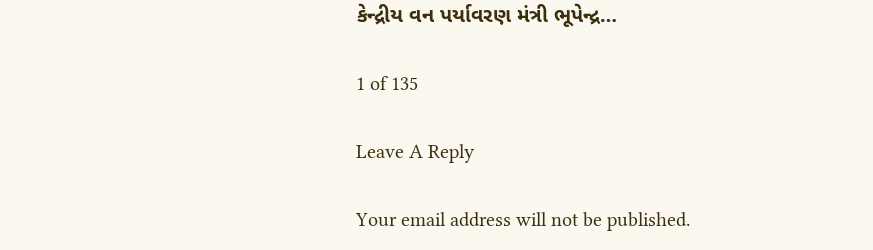કેન્દ્રીય વન પર્યાવરણ મંત્રી ભૂપેન્દ્ર…

1 of 135

Leave A Reply

Your email address will not be published.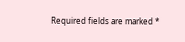Required fields are marked *